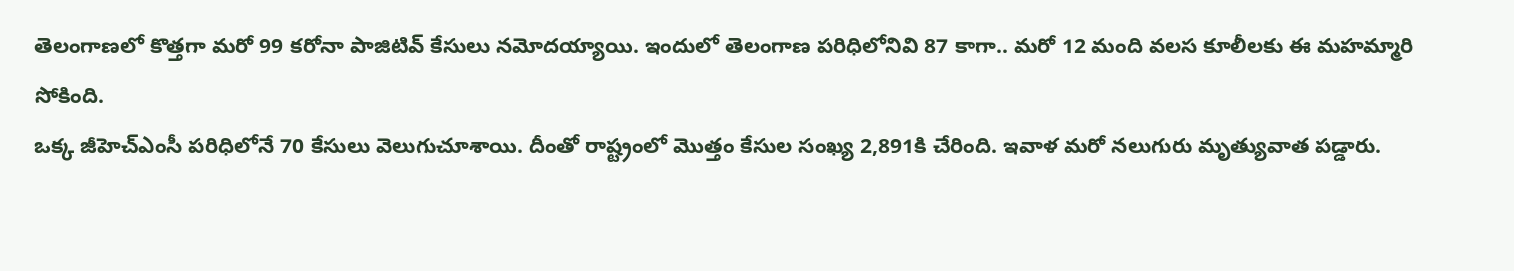తెలంగాణలో కొత్తగా మరో 99 కరోనా పాజిటివ్ కేసులు నమోదయ్యాయి. ఇందులో తెలంగాణ పరిధిలోనివి 87 కాగా.. మరో 12 మంది వలస కూలీలకు ఈ మహమ్మారి సోకింది.
ఒక్క జీహెచ్ఎంసీ పరిధిలోనే 70 కేసులు వెలుగుచూశాయి. దీంతో రాష్ట్రంలో మొత్తం కేసుల సంఖ్య 2,891కి చేరింది. ఇవాళ మరో నలుగురు మృత్యువాత పడ్డారు.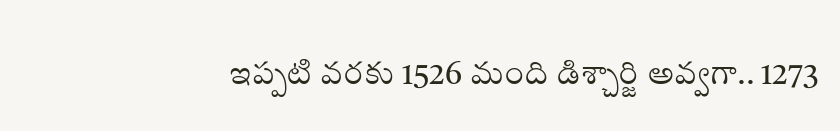ఇప్పటి వరకు 1526 మంది డిశ్చార్జి అవ్వగా.. 1273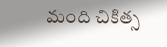మంది చికిత్స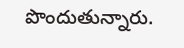పొందుతున్నారు.